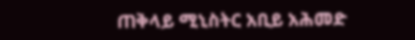ጠቅላይ ሚኒስትር አቢይ አሕመድ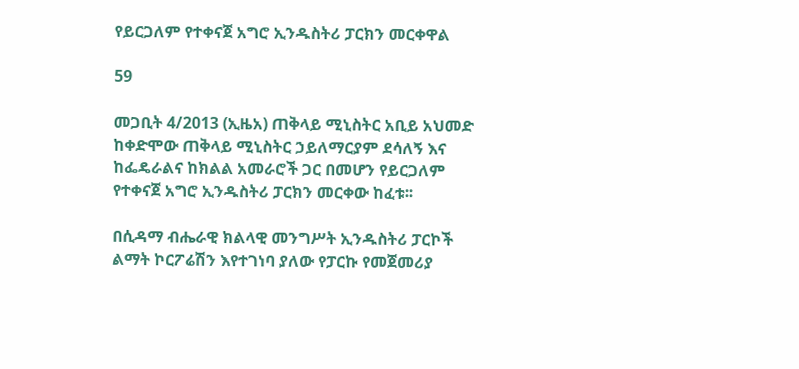የይርጋለም የተቀናጀ አግሮ ኢንዱስትሪ ፓርክን መርቀዋል

59

መጋቢት 4/2013 (ኢዜአ) ጠቅላይ ሚኒስትር አቢይ አህመድ ከቀድሞው ጠቅላይ ሚኒስትር ኃይለማርያም ደሳለኝ እና ከፌዴራልና ከክልል አመራሮች ጋር በመሆን የይርጋለም የተቀናጀ አግሮ ኢንዱስትሪ ፓርክን መርቀው ከፈቱ፡፡

በሲዳማ ብሔራዊ ክልላዊ መንግሥት ኢንዱስትሪ ፓርኮች ልማት ኮርፖሬሽን እየተገነባ ያለው የፓርኩ የመጀመሪያ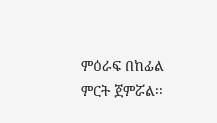ምዕራፍ በከፊል ምርት ጀምሯል፡፡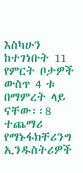እስካሁን ከተገነቡት 11 የምርት ቦታዎች ውስጥ 4 ቱ በማምረት ላይ ናቸው፡፡8 ተጨማሪ የማኑፋክቸሪንግ ኢንዱስትሪዎች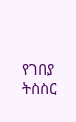የገበያ ትስስር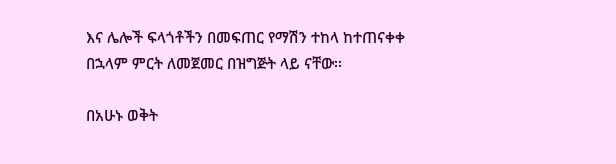እና ሌሎች ፍላጎቶችን በመፍጠር የማሽን ተከላ ከተጠናቀቀ በኋላም ምርት ለመጀመር በዝግጅት ላይ ናቸው፡፡

በአሁኑ ወቅት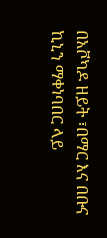በአቮካዶ ዘይት ፣በማር እና በቡና ኪኒን ማቀነባበር ላይ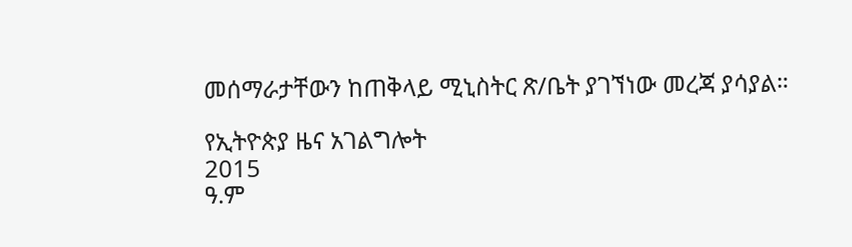መሰማራታቸውን ከጠቅላይ ሚኒስትር ጽ/ቤት ያገኘነው መረጃ ያሳያል።

የኢትዮጵያ ዜና አገልግሎት
2015
ዓ.ም